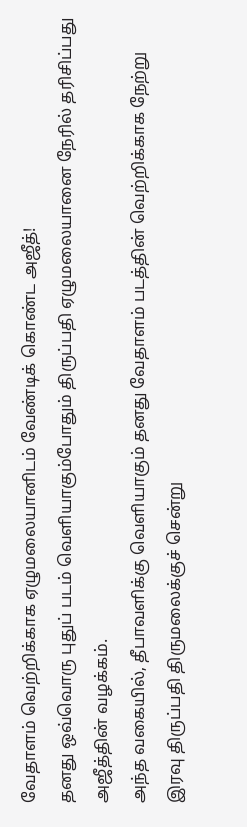வேதாளம் வெற்றிக்காக ஏழுமலையானிடம் வேண்டிக் கொண்ட அஜீத்!
தனது ஒவ்வொரு புதுப் படம் வெளியாகும்போதும் திருப்பதி ஏழுமலையானை நேரில் தரிசிப்பது அஜீத்தின் வழக்கம்.
அந்த வகையில், தீபாவளிக்கு வெளியாகும் தனது வேதாளம் படத்தின் வெற்றிக்காக நேற்று இரவு திருப்பதி திருமலைக்குச் சென்று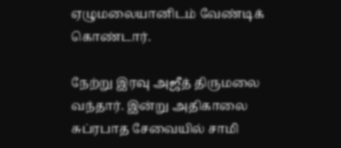ஏழுமலையானிடம் வேண்டிக் கொண்டார்.

நேற்று இரவு அஜீத் திருமலை வந்தார். இன்று அதிகாலை சுப்ரபாத சேவையில் சாமி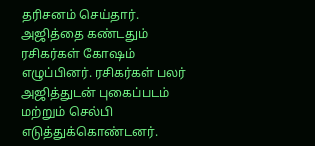தரிசனம் செய்தார். அஜித்தை கண்டதும் ரசிகர்கள் கோஷம் எழுப்பினர். ரசிகர்கள் பலர் அஜித்துடன் புகைப்படம் மற்றும் செல்பி எடுத்துக்கொண்டனர்.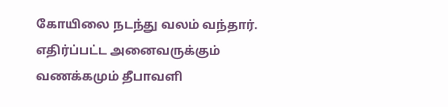கோயிலை நடந்து வலம் வந்தார். எதிர்ப்பட்ட அனைவருக்கும் வணக்கமும் தீபாவளி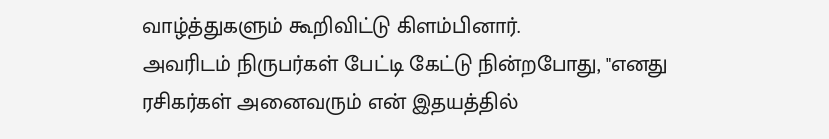வாழ்த்துகளும் கூறிவிட்டு கிளம்பினார்.
அவரிடம் நிருபர்கள் பேட்டி கேட்டு நின்றபோது, "எனது ரசிகர்கள் அனைவரும் என் இதயத்தில்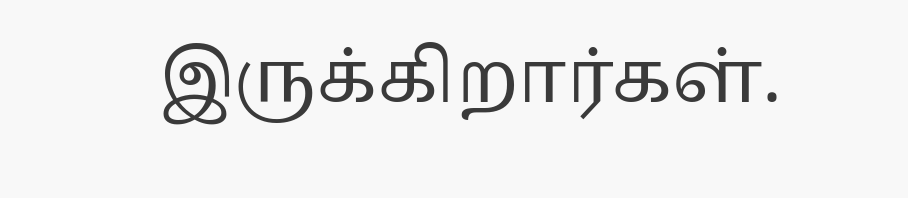இருக்கிறார்கள்.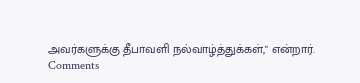அவர்களுக்கு தீபாவளி நல்வாழ்த்துக்கள்," என்றார்.
Comments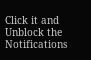Click it and Unblock the Notifications